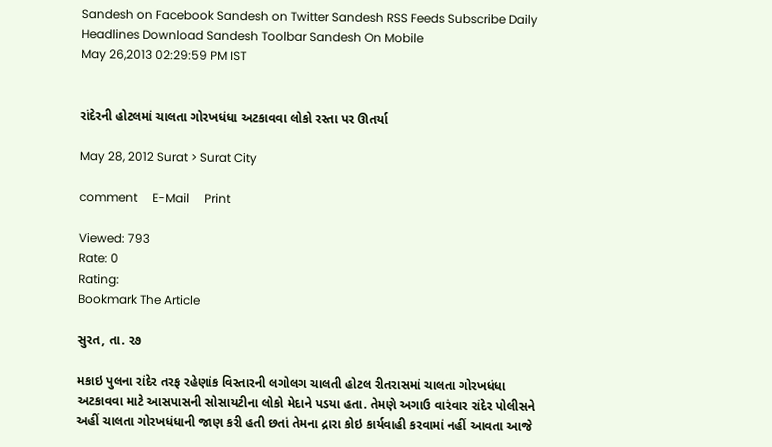Sandesh on Facebook Sandesh on Twitter Sandesh RSS Feeds Subscribe Daily Headlines Download Sandesh Toolbar Sandesh On Mobile
May 26,2013 02:29:59 PM IST


રાંદેરની હોટલમાં ચાલતા ગોરખધંધા અટકાવવા લોકો રસ્તા પર ઊતર્યા

May 28, 2012 Surat > Surat City

comment     E-Mail     Print

Viewed: 793
Rate: 0
Rating:
Bookmark The Article

સુરત, તા. ૨૭

મકાઇ પુલના રાંદેર તરફ રહેણાંક વિસ્તારની લગોલગ ચાલતી હોટલ રીતરાસમાં ચાલતા ગોરખધંધા અટકાવવા માટે આસપાસની સોસાયટીના લોકો મેદાને પડયા હતા. તેમણે અગાઉ વારંવાર રાંદેર પોલીસને અહીં ચાલતા ગોરખધંધાની જાણ કરી હતી છતાં તેમના દ્રારા કોઇ કાર્યવાહી કરવામાં નહીં આવતા આજે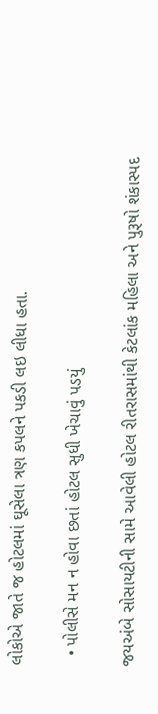લોકોએ જાતે જ હોટલમાં ઘૂસેલા ત્રણ કપલને પકડી લઇ લીધા હતા.

  • પોલીસે મન ન હોવા છતાં હોટલ સુધી ખેચાવું પડયું

જયઅંબે સોસાયટીની સામે આવેલી હોટલ રીતરાસમાંથી કેટલાંક મહિલા અને પુરૂષો શંકાસ્પદ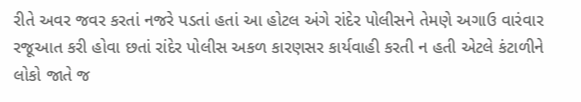રીતે અવર જવર કરતાં નજરે પડતાં હતાં આ હોટલ અંગે રાંદેર પોલીસને તેમણે અગાઉ વારંવાર રજૂઆત કરી હોવા છતાં રાંદેર પોલીસ અકળ કારણસર કાર્યવાહી કરતી ન હતી એટલે કંટાળીને લોકો જાતે જ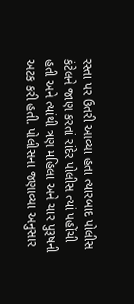રસ્તા પર ઉતરી આવ્યા હતા ત્યારબાદ પોલીસ કંટેલને જાણ કરતાં રાંદેર પોલીસ ત્યાં પહોંચી હતી અને ત્યાંથી ત્રણ મહિલા અને ચાર પુરૂષની અટક કરી હતી. પોલીસના જણાવ્યા અનુસાર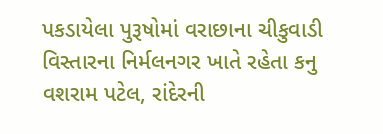પકડાયેલા પુરૂષોમાં વરાછાના ચીકુવાડી વિસ્તારના નિર્મલનગર ખાતે રહેતા કનુ વશરામ પટેલ, રાંદેરની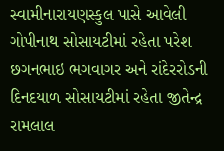સ્વામીનારાયણસ્કુલ પાસે આવેલી ગોપીનાથ સોસાયટીમાં રહેતા પરેશ છગનભાઇ ભગવાગર અને રાંદેરરોડની દિનદયાળ સોસાયટીમાં રહેતા જીતેન્દ્ર રામલાલ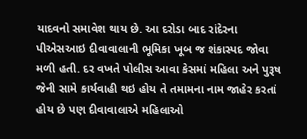યાદવનો સમાવેશ થાય છે. આ દરોડા બાદ રાંદેરના પીએસઆઇ દીવાવાલાની ભૂમિકા ખૂબ જ શંકાસ્પદ જોવા મળી હતી. દર વખતે પોલીસ આવા કેસમાં મહિલા અને પુરૂષ જેની સામે કાર્યવાહી થઇ હોય તે તમામના નામ જાહેર કરતાં હોય છે પણ દીવાવાલાએ મહિલાઓ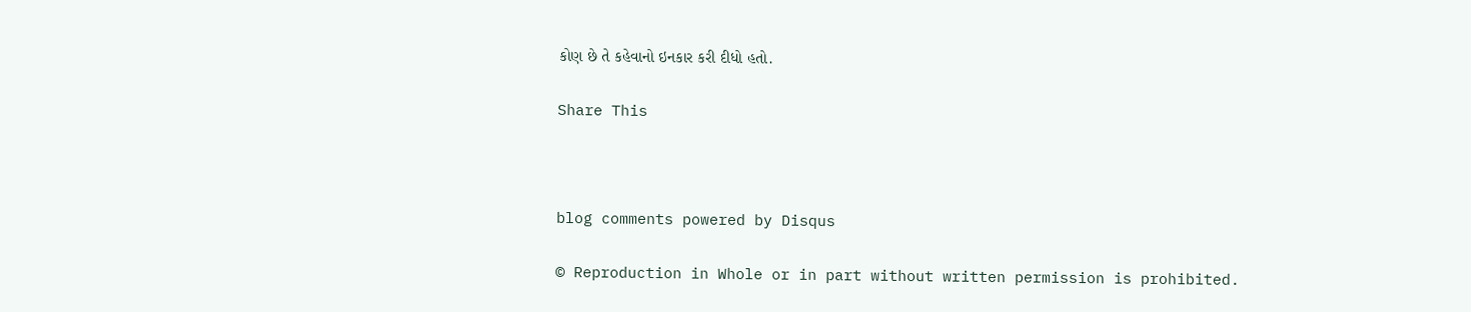કોણ છે તે કહેવાનો ઇનકાર કરી દીધો હતો.


Share This





blog comments powered by Disqus


© Reproduction in Whole or in part without written permission is prohibited.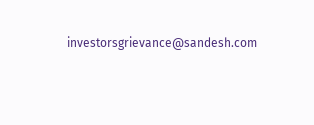investorsgrievance@sandesh.com